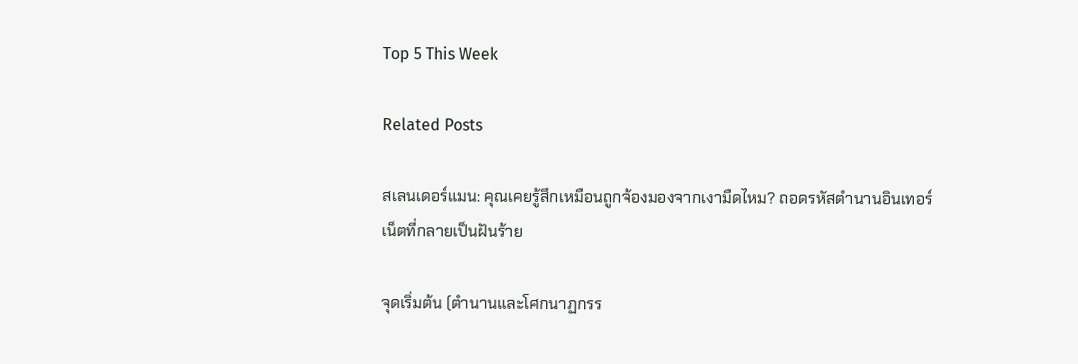Top 5 This Week

Related Posts

สเลนเดอร์แมน: คุณเคยรู้สึกเหมือนถูกจ้องมองจากเงามืดไหม? ถอดรหัสตำนานอินเทอร์เน็ตที่กลายเป็นฝันร้าย

จุดเริ่มต้น (ตำนานและโศกนาฏกรร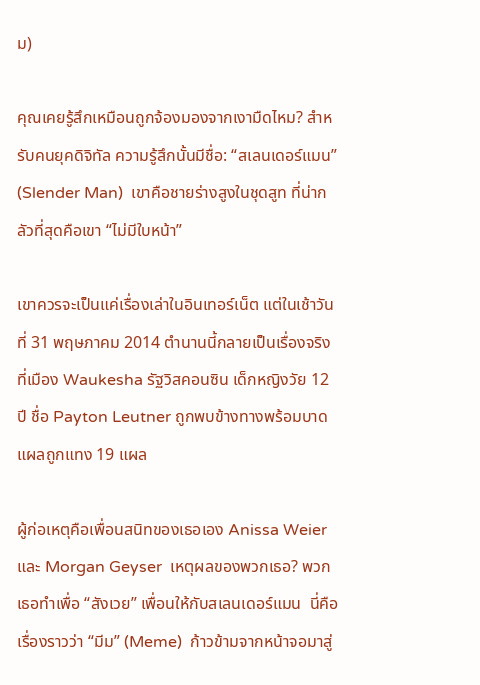ม)

คุณเคยรู้สึกเหมือนถูกจ้องมองจากเงามืดไหม? สำหรับคนยุคดิจิทัล ความรู้สึกนั้นมีชื่อ: “สเลนเดอร์แมน” (Slender Man)  เขาคือชายร่างสูงในชุดสูท ที่น่ากลัวที่สุดคือเขา “ไม่มีใบหน้า”

เขาควรจะเป็นแค่เรื่องเล่าในอินเทอร์เน็ต แต่ในเช้าวันที่ 31 พฤษภาคม 2014 ตำนานนี้กลายเป็นเรื่องจริง  ที่เมือง Waukesha รัฐวิสคอนซิน เด็กหญิงวัย 12 ปี ชื่อ Payton Leutner ถูกพบข้างทางพร้อมบาดแผลถูกแทง 19 แผล

ผู้ก่อเหตุคือเพื่อนสนิทของเธอเอง Anissa Weier และ Morgan Geyser  เหตุผลของพวกเธอ? พวกเธอทำเพื่อ “สังเวย” เพื่อนให้กับสเลนเดอร์แมน  นี่คือเรื่องราวว่า “มีม” (Meme)  ก้าวข้ามจากหน้าจอมาสู่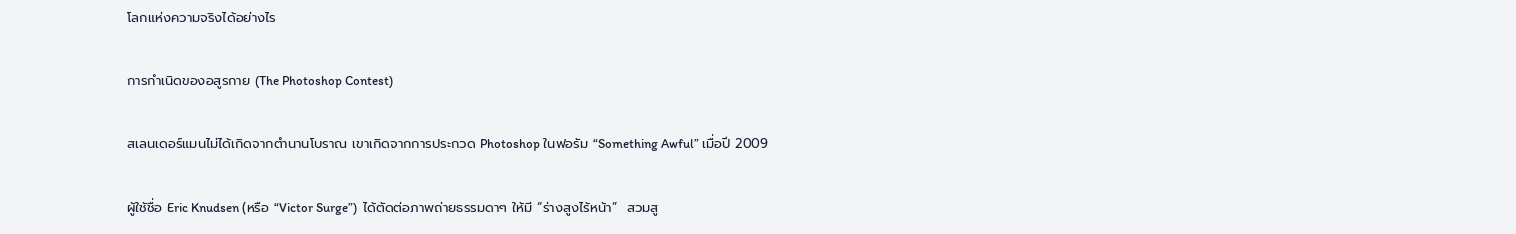โลกแห่งความจริงได้อย่างไร

การกำเนิดของอสูรกาย (The Photoshop Contest)

สเลนเดอร์แมนไม่ได้เกิดจากตำนานโบราณ เขาเกิดจากการประกวด Photoshop ในฟอรัม “Something Awful” เมื่อปี 2009

ผู้ใช้ชื่อ Eric Knudsen (หรือ “Victor Surge”)  ได้ตัดต่อภาพถ่ายธรรมดาๆ ให้มี “ร่างสูงไร้หน้า”  สวมสู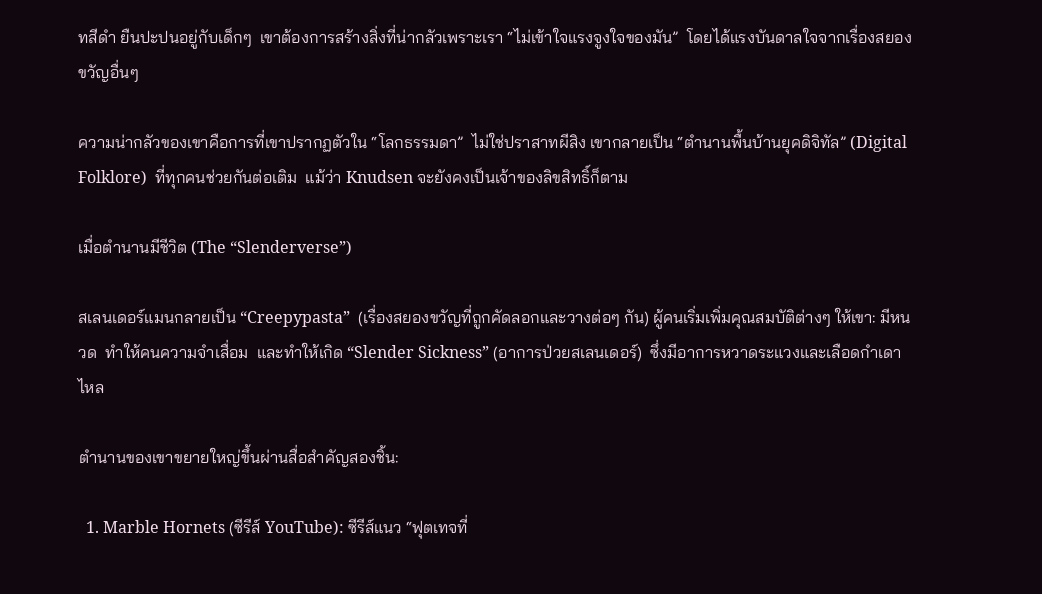ทสีดำ ยืนปะปนอยู่กับเด็กๆ  เขาต้องการสร้างสิ่งที่น่ากลัวเพราะเรา “ไม่เข้าใจแรงจูงใจของมัน”  โดยได้แรงบันดาลใจจากเรื่องสยองขวัญอื่นๆ

ความน่ากลัวของเขาคือการที่เขาปรากฏตัวใน “โลกธรรมดา”  ไม่ใช่ปราสาทผีสิง เขากลายเป็น “ตำนานพื้นบ้านยุคดิจิทัล” (Digital Folklore)  ที่ทุกคนช่วยกันต่อเติม  แม้ว่า Knudsen จะยังคงเป็นเจ้าของลิขสิทธิ์ก็ตาม

เมื่อตำนานมีชีวิต (The “Slenderverse”)

สเลนเดอร์แมนกลายเป็น “Creepypasta”  (เรื่องสยองขวัญที่ถูกคัดลอกและวางต่อๆ กัน) ผู้คนเริ่มเพิ่มคุณสมบัติต่างๆ ให้เขา: มีหนวด  ทำให้คนความจำเสื่อม  และทำให้เกิด “Slender Sickness” (อาการป่วยสเลนเดอร์)  ซึ่งมีอาการหวาดระแวงและเลือดกำเดาไหล

ตำนานของเขาขยายใหญ่ขึ้นผ่านสื่อสำคัญสองชิ้น:

  1. Marble Hornets (ซีรีส์ YouTube): ซีรีส์แนว “ฟุตเทจที่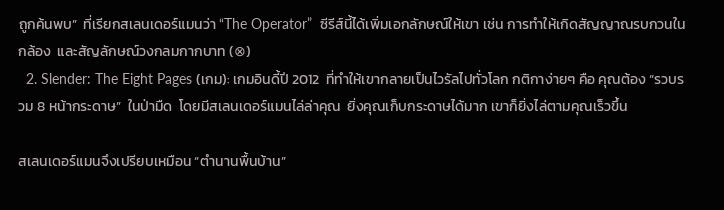ถูกค้นพบ”  ที่เรียกสเลนเดอร์แมนว่า “The Operator”  ซีรีส์นี้ได้เพิ่มเอกลักษณ์ให้เขา เช่น การทำให้เกิดสัญญาณรบกวนในกล้อง  และสัญลักษณ์วงกลมกากบาท (⊗)
  2. Slender: The Eight Pages (เกม): เกมอินดี้ปี 2012  ที่ทำให้เขากลายเป็นไวรัลไปทั่วโลก กติกาง่ายๆ คือ คุณต้อง “รวบรวม 8 หน้ากระดาษ”  ในป่ามืด  โดยมีสเลนเดอร์แมนไล่ล่าคุณ  ยิ่งคุณเก็บกระดาษได้มาก เขาก็ยิ่งไล่ตามคุณเร็วขึ้น

สเลนเดอร์แมนจึงเปรียบเหมือน “ตำนานพื้นบ้าน”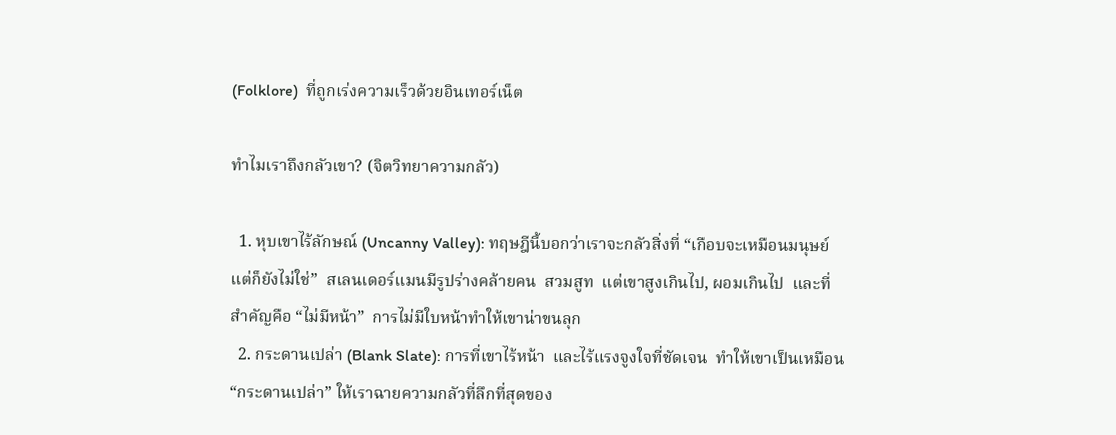(Folklore)  ที่ถูกเร่งความเร็วด้วยอินเทอร์เน็ต

ทำไมเราถึงกลัวเขา? (จิตวิทยาความกลัว)

  1. หุบเขาไร้ลักษณ์ (Uncanny Valley): ทฤษฎีนี้บอกว่าเราจะกลัวสิ่งที่ “เกือบจะเหมือนมนุษย์ แต่ก็ยังไม่ใช่”  สเลนเดอร์แมนมีรูปร่างคล้ายคน  สวมสูท  แต่เขาสูงเกินไป, ผอมเกินไป  และที่สำคัญคือ “ไม่มีหน้า”  การไม่มีใบหน้าทำให้เขาน่าขนลุก
  2. กระดานเปล่า (Blank Slate): การที่เขาไร้หน้า  และไร้แรงจูงใจที่ชัดเจน  ทำให้เขาเป็นเหมือน “กระดานเปล่า” ให้เราฉายความกลัวที่ลึกที่สุดของ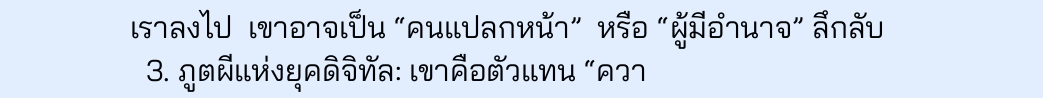เราลงไป  เขาอาจเป็น “คนแปลกหน้า”  หรือ “ผู้มีอำนาจ” ลึกลับ
  3. ภูตผีแห่งยุคดิจิทัล: เขาคือตัวแทน “ควา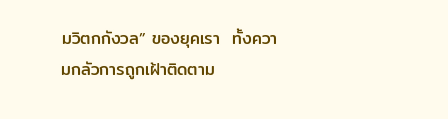มวิตกกังวล” ของยุคเรา  ทั้งความกลัวการถูกเฝ้าติดตาม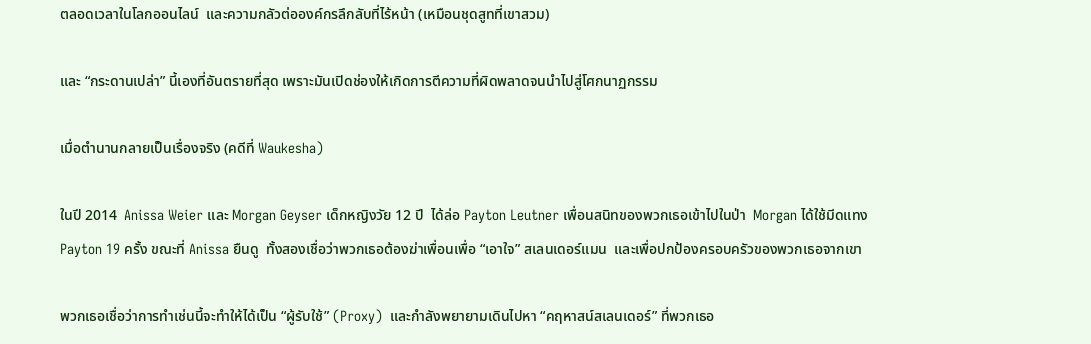ตลอดเวลาในโลกออนไลน์  และความกลัวต่อองค์กรลึกลับที่ไร้หน้า (เหมือนชุดสูทที่เขาสวม)

และ “กระดานเปล่า” นี้เองที่อันตรายที่สุด เพราะมันเปิดช่องให้เกิดการตีความที่ผิดพลาดจนนำไปสู่โศกนาฏกรรม

เมื่อตำนานกลายเป็นเรื่องจริง (คดีที่ Waukesha)

ในปี 2014  Anissa Weier และ Morgan Geyser เด็กหญิงวัย 12 ปี  ได้ล่อ Payton Leutner เพื่อนสนิทของพวกเธอเข้าไปในป่า  Morgan ได้ใช้มีดแทง Payton 19 ครั้ง ขณะที่ Anissa ยืนดู  ทั้งสองเชื่อว่าพวกเธอต้องฆ่าเพื่อนเพื่อ “เอาใจ” สเลนเดอร์แมน  และเพื่อปกป้องครอบครัวของพวกเธอจากเขา

พวกเธอเชื่อว่าการทำเช่นนี้จะทำให้ได้เป็น “ผู้รับใช้” (Proxy)  และกำลังพยายามเดินไปหา “คฤหาสน์สเลนเดอร์” ที่พวกเธอ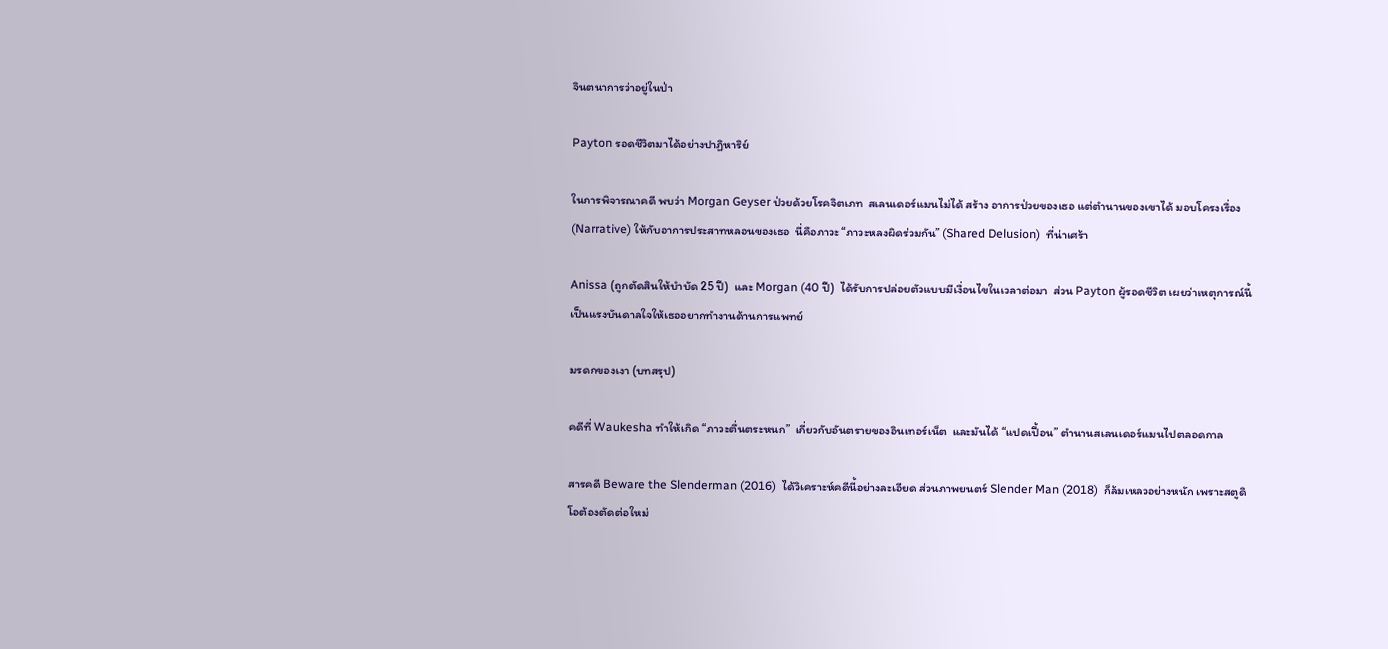จินตนาการว่าอยู่ในป่า

Payton รอดชีวิตมาได้อย่างปาฏิหาริย์

ในการพิจารณาคดี พบว่า Morgan Geyser ป่วยด้วยโรคจิตเภท  สเลนเดอร์แมนไม่ได้ สร้าง อาการป่วยของเธอ แต่ตำนานของเขาได้ มอบโครงเรื่อง (Narrative) ให้กับอาการประสาทหลอนของเธอ  นี่คือภาวะ “ภาวะหลงผิดร่วมกัน” (Shared Delusion)  ที่น่าเศร้า

Anissa (ถูกตัดสินให้บำบัด 25 ปี)  และ Morgan (40 ปี)  ได้รับการปล่อยตัวแบบมีเงื่อนไขในเวลาต่อมา  ส่วน Payton ผู้รอดชีวิต เผยว่าเหตุการณ์นี้เป็นแรงบันดาลใจให้เธออยากทำงานด้านการแพทย์

มรดกของเงา (บทสรุป)

คดีที่ Waukesha ทำให้เกิด “ภาวะตื่นตระหนก”  เกี่ยวกับอันตรายของอินเทอร์เน็ต  และมันได้ “แปดเปื้อน” ตำนานสเลนเดอร์แมนไปตลอดกาล

สารคดี Beware the Slenderman (2016)  ได้วิเคราะห์คดีนี้อย่างละเอียด ส่วนภาพยนตร์ Slender Man (2018)  ก็ล้มเหลวอย่างหนัก เพราะสตูดิโอต้องตัดต่อใหม่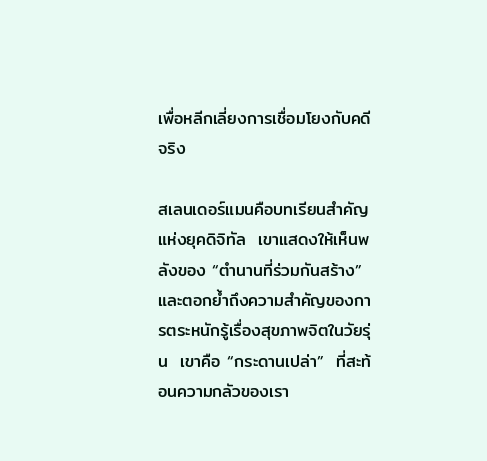เพื่อหลีกเลี่ยงการเชื่อมโยงกับคดีจริง

สเลนเดอร์แมนคือบทเรียนสำคัญแห่งยุคดิจิทัล  เขาแสดงให้เห็นพลังของ “ตำนานที่ร่วมกันสร้าง”  และตอกย้ำถึงความสำคัญของการตระหนักรู้เรื่องสุขภาพจิตในวัยรุ่น  เขาคือ “กระดานเปล่า”  ที่สะท้อนความกลัวของเรา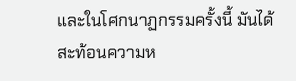และในโศกนาฏกรรมครั้งนี้ มันได้สะท้อนความห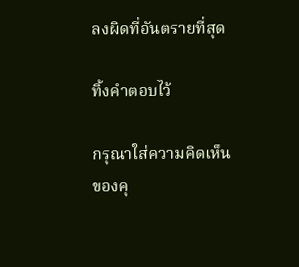ลงผิดที่อันตรายที่สุด

ทิ้งคำตอบไว้

กรุณาใส่ความคิดเห็นของคุ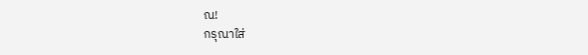ณ!
กรุณาใส่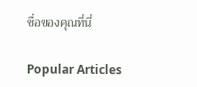ชื่อของคุณที่นี่

Popular Articles